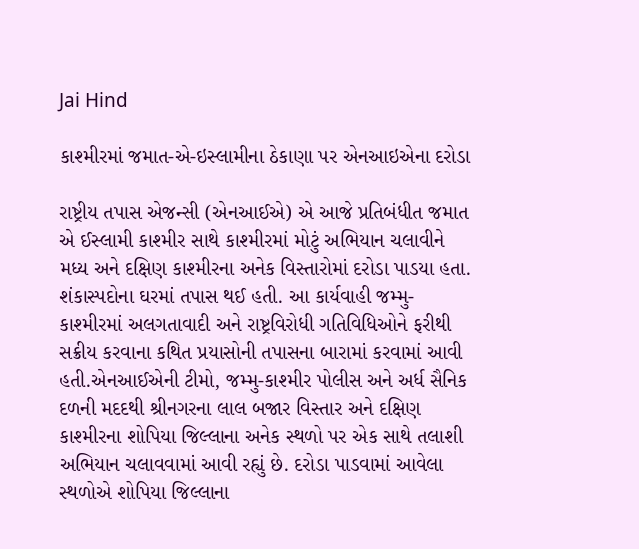Jai Hind

કાશ્મીરમાં જમાત-એ-ઇસ્લામીના ઠેકાણા પર એનઆઇએના દરોડા

રાષ્ટ્રીય તપાસ એજન્સી (એનઆઈએ) એ આજે પ્રતિબંધીત જમાત એ ઈસ્લામી કાશ્મીર સાથે કાશ્મીરમાં મોટું અભિયાન ચલાવીને મધ્ય અને દક્ષિણ કાશ્મીરના અનેક વિસ્તારોમાં દરોડા પાડયા હતા. શંકાસ્પદોના ઘરમાં તપાસ થઈ હતી. આ કાર્યવાહી જમ્મુ-કાશ્મીરમાં અલગતાવાદી અને રાષ્ટ્રવિરોધી ગતિવિધિઓને ફરીથી સક્રીય કરવાના કથિત પ્રયાસોની તપાસના બારામાં કરવામાં આવી હતી.એનઆઈએની ટીમો, જમ્મુ-કાશ્મીર પોલીસ અને અર્ધ સૈનિક દળની મદદથી શ્રીનગરના લાલ બજાર વિસ્તાર અને દક્ષિણ કાશ્મીરના શોપિયા જિલ્લાના અનેક સ્થળો પર એક સાથે તલાશી અભિયાન ચલાવવામાં આવી રહ્યું છે. દરોડા પાડવામાં આવેલા સ્થળોએ શોપિયા જિલ્લાના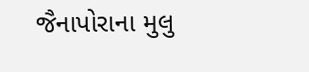જૈનાપોરાના મુલુ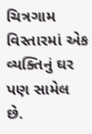ચિત્રગામ વિસ્તારમાં એક વ્યક્તિનું ઘર પણ સામેલ છે.